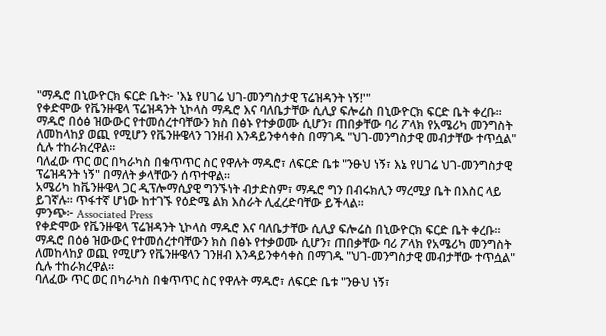"ማዱሮ በኒውዮርክ ፍርድ ቤት፦ 'እኔ የሀገሬ ህገ-መንግስታዊ ፕሬዝዳንት ነኝ!'"
የቀድሞው የቬንዙዌላ ፕሬዝዳንት ኒኮላስ ማዱሮ እና ባለቤታቸው ሲሊያ ፍሎሬስ በኒውዮርክ ፍርድ ቤት ቀረቡ።
ማዱሮ በዕፅ ዝውውር የተመሰረተባቸውን ክስ በፅኑ የተቃወሙ ሲሆን፣ ጠበቃቸው ባሪ ፖላክ የአሜሪካ መንግስት ለመከላከያ ወጪ የሚሆን የቬንዙዌላን ገንዘብ እንዳይንቀሳቀስ በማገዱ "ህገ-መንግስታዊ መብታቸው ተጥሷል" ሲሉ ተከራክረዋል።
ባለፈው ጥር ወር በካራካስ በቁጥጥር ስር የዋሉት ማዱሮ፣ ለፍርድ ቤቱ "ንፁህ ነኝ፣ እኔ የሀገሬ ህገ-መንግስታዊ ፕሬዝዳንት ነኝ" በማለት ቃላቸውን ሰጥተዋል።
አሜሪካ ከቬንዙዌላ ጋር ዲፕሎማሲያዊ ግንኙነት ብታድስም፣ ማዱሮ ግን በብሩክሊን ማረሚያ ቤት በእስር ላይ ይገኛሉ። ጥፋተኛ ሆነው ከተገኙ የዕድሜ ልክ እስራት ሊፈረድባቸው ይችላል።
ምንጭ፦ Associated Press
የቀድሞው የቬንዙዌላ ፕሬዝዳንት ኒኮላስ ማዱሮ እና ባለቤታቸው ሲሊያ ፍሎሬስ በኒውዮርክ ፍርድ ቤት ቀረቡ።
ማዱሮ በዕፅ ዝውውር የተመሰረተባቸውን ክስ በፅኑ የተቃወሙ ሲሆን፣ ጠበቃቸው ባሪ ፖላክ የአሜሪካ መንግስት ለመከላከያ ወጪ የሚሆን የቬንዙዌላን ገንዘብ እንዳይንቀሳቀስ በማገዱ "ህገ-መንግስታዊ መብታቸው ተጥሷል" ሲሉ ተከራክረዋል።
ባለፈው ጥር ወር በካራካስ በቁጥጥር ስር የዋሉት ማዱሮ፣ ለፍርድ ቤቱ "ንፁህ ነኝ፣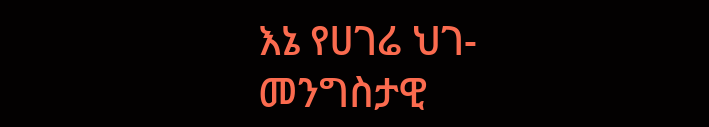እኔ የሀገሬ ህገ-መንግስታዊ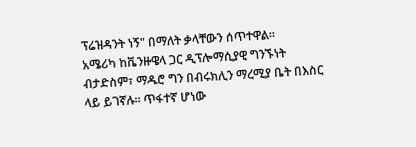ፕሬዝዳንት ነኝ" በማለት ቃላቸውን ሰጥተዋል።
አሜሪካ ከቬንዙዌላ ጋር ዲፕሎማሲያዊ ግንኙነት ብታድስም፣ ማዱሮ ግን በብሩክሊን ማረሚያ ቤት በእስር ላይ ይገኛሉ። ጥፋተኛ ሆነው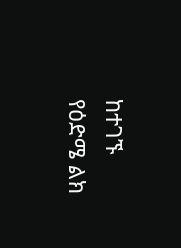ከተገኙ የዕድሜ ልክ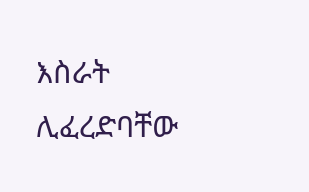እስራት ሊፈረድባቸው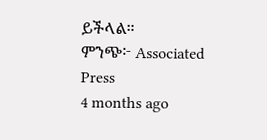ይችላል።
ምንጭ፦ Associated Press
4 months ago